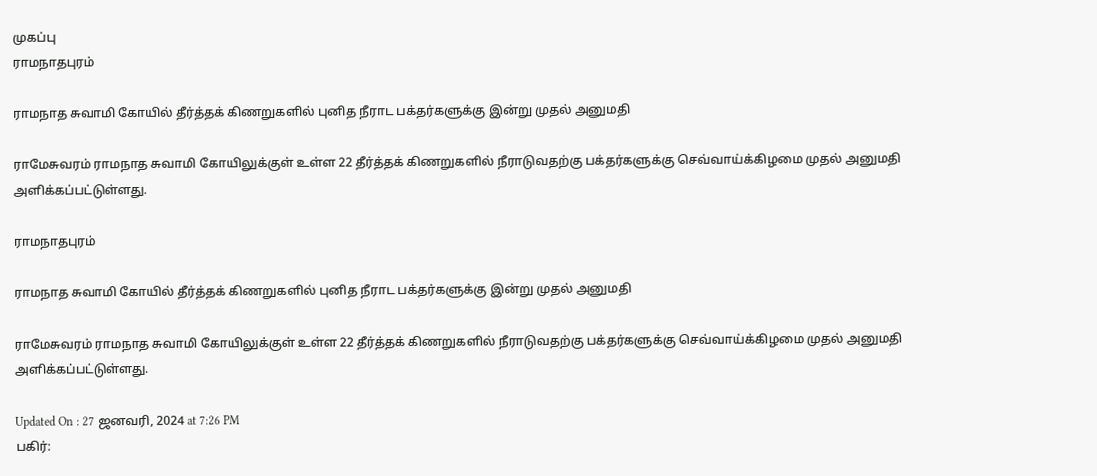முகப்பு
ராமநாதபுரம்

ராமநாத சுவாமி கோயில் தீர்த்தக் கிணறுகளில் புனித நீராட பக்தர்களுக்கு இன்று முதல் அனுமதி

ராமேசுவரம் ராமநாத சுவாமி கோயிலுக்குள் உள்ள 22 தீர்த்தக் கிணறுகளில் நீராடுவதற்கு பக்தர்களுக்கு செவ்வாய்க்கிழமை முதல் அனுமதி அளிக்கப்பட்டுள்ளது.

ராமநாதபுரம்

ராமநாத சுவாமி கோயில் தீர்த்தக் கிணறுகளில் புனித நீராட பக்தர்களுக்கு இன்று முதல் அனுமதி

ராமேசுவரம் ராமநாத சுவாமி கோயிலுக்குள் உள்ள 22 தீர்த்தக் கிணறுகளில் நீராடுவதற்கு பக்தர்களுக்கு செவ்வாய்க்கிழமை முதல் அனுமதி அளிக்கப்பட்டுள்ளது.

Updated On : 27 ஜனவரி, 2024 at 7:26 PM
பகிர்: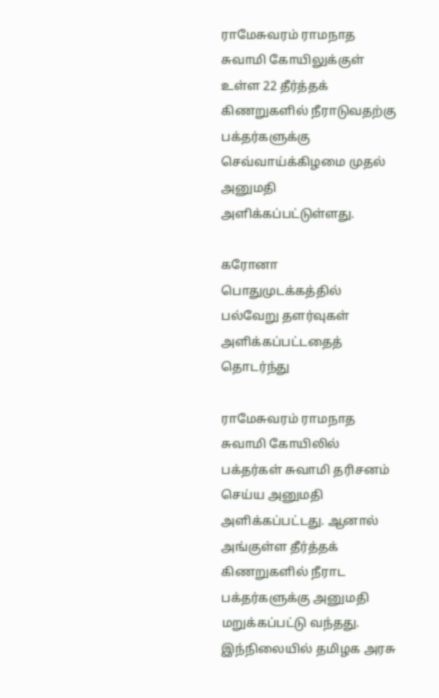ராமேசுவரம் ராமநாத சுவாமி கோயிலுக்குள் உள்ள 22 தீர்த்தக் கிணறுகளில் நீராடுவதற்கு பக்தர்களுக்கு செவ்வாய்க்கிழமை முதல் அனுமதி அளிக்கப்பட்டுள்ளது.

கரோனா பொதுமுடக்கத்தில் பல்வேறு தளர்வுகள் அளிக்கப்பட்டதைத் தொடர்ந்து

ராமேசுவரம் ராமநாத சுவாமி கோயிலில் பக்தர்கள் சுவாமி தரிசனம் செய்ய அனுமதி அளிக்கப்பட்டது. ஆனால் அங்குள்ள தீர்த்தக் கிணறுகளில் நீராட பக்தர்களுக்கு அனுமதி மறுக்கப்பட்டு வந்தது. இந்நிலையில் தமிழக அரசு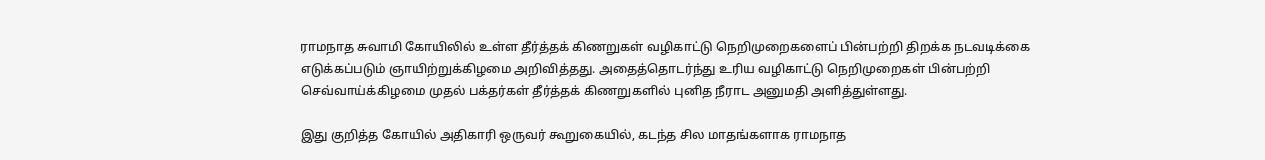ராமநாத சுவாமி கோயிலில் உள்ள தீர்த்தக் கிணறுகள் வழிகாட்டு நெறிமுறைகளைப் பின்பற்றி திறக்க நடவடிக்கை எடுக்கப்படும் ஞாயிற்றுக்கிழமை அறிவித்தது. அதைத்தொடர்ந்து உரிய வழிகாட்டு நெறிமுறைகள் பின்பற்றி செவ்வாய்க்கிழமை முதல் பக்தர்கள் தீர்த்தக் கிணறுகளில் புனித நீராட அனுமதி அளித்துள்ளது.

இது குறித்த கோயில் அதிகாரி ஒருவர் கூறுகையில், கடந்த சில மாதங்களாக ராமநாத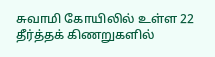சுவாமி கோயிலில் உள்ள 22 தீர்த்தக் கிணறுகளில்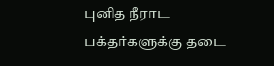புனித நீராட பக்தர்களுக்கு தடை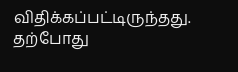விதிக்கப்பட்டிருந்தது. தற்போது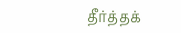தீர்த்தக்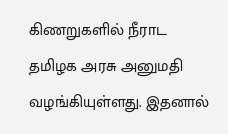கிணறுகளில் நீராட தமிழக அரசு அனுமதி வழங்கியுள்ளது. இதனால்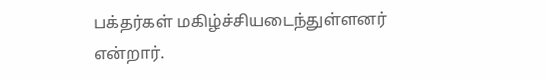பக்தர்கள் மகிழ்ச்சியடைந்துள்ளனர் என்றார்.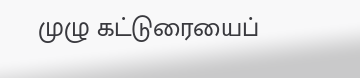முழு கட்டுரையைப்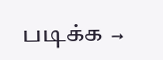படிக்க →